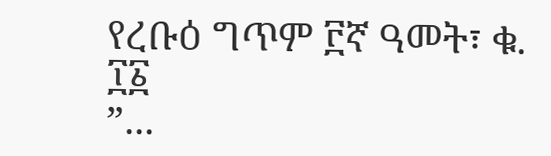የረቡዕ ግጥም ፫ኛ ዓመት፣ ቁ. ፲፩
”...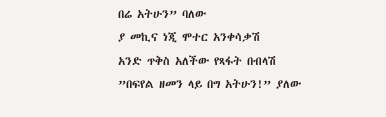በሬ አትሁን” ባለው
ያ መኪና ነጂ ሞተር አንቀሳቃሽ
አንድ ጥቅስ አለችው የጻፋት በብላሽ
”በፍየል ዘመን ላይ በግ አትሁን!” ያለው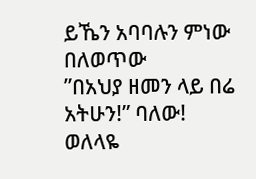ይኼን አባባሉን ምነው በለወጥው
”በአህያ ዘመን ላይ በሬ አትሁን!” ባለው!
ወለላዬ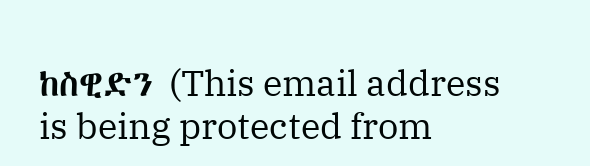ከስዊድን (This email address is being protected from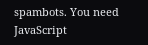spambots. You need JavaScript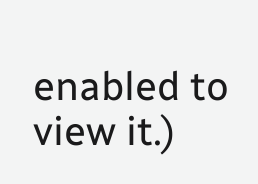enabled to view it.)